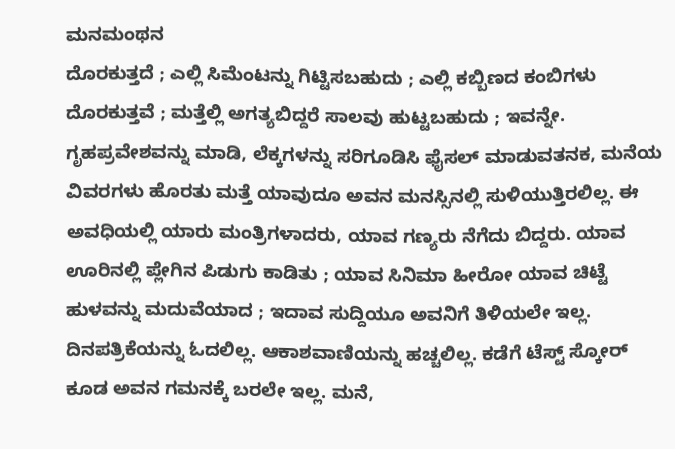ಮನಮಂಥನ
ದೊರಕುತ್ತದೆ ; ಎಲ್ಲಿ ಸಿಮೆಂಟನ್ನು ಗಿಟ್ಟಿಸಬಹುದು ; ಎಲ್ಲಿ ಕಬ್ಬಿಣದ ಕಂಬಿಗಳು ದೊರಕುತ್ತವೆ ; ಮತ್ತೆಲ್ಲಿ ಅಗತ್ಯಬಿದ್ದರೆ ಸಾಲವು ಹುಟ್ಟಬಹುದು ; ಇವನ್ನೇ. ಗೃಹಪ್ರವೇಶವನ್ನು ಮಾಡಿ, ಲೆಕ್ಕಗಳನ್ನು ಸರಿಗೂಡಿಸಿ ಫೈಸಲ್ ಮಾಡುವತನಕ, ಮನೆಯ ವಿವರಗಳು ಹೊರತು ಮತ್ತೆ ಯಾವುದೂ ಅವನ ಮನಸ್ಸಿನಲ್ಲಿ ಸುಳಿಯುತ್ತಿರಲಿಲ್ಲ. ಈ ಅವಧಿಯಲ್ಲಿ ಯಾರು ಮಂತ್ರಿಗಳಾದರು, ಯಾವ ಗಣ್ಯರು ನೆಗೆದು ಬಿದ್ದರು. ಯಾವ ಊರಿನಲ್ಲಿ ಪ್ಲೇಗಿನ ಪಿಡುಗು ಕಾಡಿತು ; ಯಾವ ಸಿನಿಮಾ ಹೀರೋ ಯಾವ ಚಿಟ್ಟೆ ಹುಳವನ್ನು ಮದುವೆಯಾದ ; ಇದಾವ ಸುದ್ದಿಯೂ ಅವನಿಗೆ ತಿಳಿಯಲೇ ಇಲ್ಲ. ದಿನಪತ್ರಿಕೆಯನ್ನು ಓದಲಿಲ್ಲ. ಆಕಾಶವಾಣಿಯನ್ನು ಹಚ್ಚಲಿಲ್ಲ. ಕಡೆಗೆ ಟೆಸ್ಟ್ ಸ್ಕೋರ್ ಕೂಡ ಅವನ ಗಮನಕ್ಕೆ ಬರಲೇ ಇಲ್ಲ. ಮನೆ,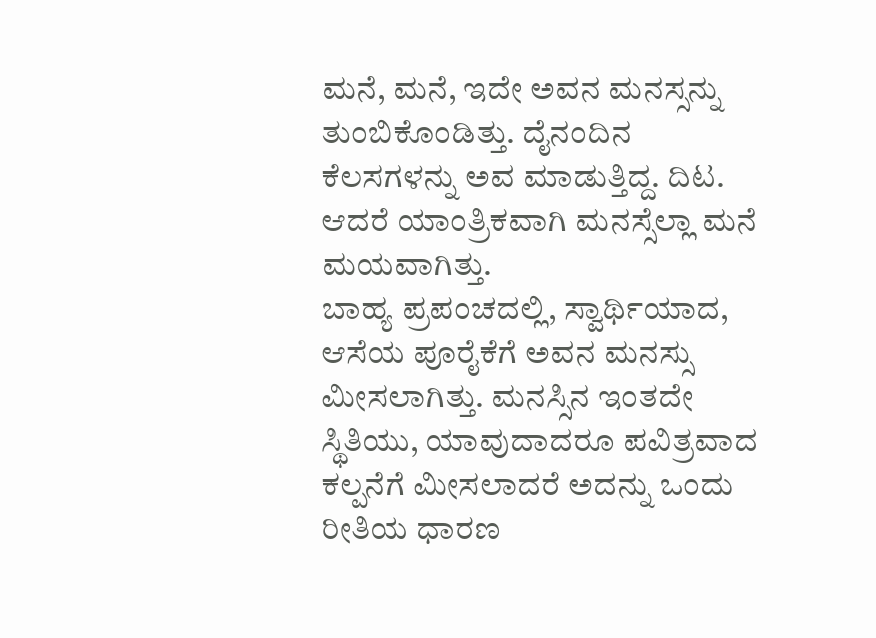ಮನೆ, ಮನೆ, ಇದೇ ಅವನ ಮನಸ್ಸನ್ನು ತುಂಬಿಕೊಂಡಿತ್ತು. ದೈನಂದಿನ ಕೆಲಸಗಳನ್ನು ಅವ ಮಾಡುತ್ತಿದ್ದ. ದಿಟ. ಆದರೆ ಯಾಂತ್ರಿಕವಾಗಿ ಮನಸ್ಸೆಲ್ಲಾ ಮನೆ ಮಯವಾಗಿತ್ತು.
ಬಾಹ್ಯ ಪ್ರಪಂಚದಲ್ಲಿ, ಸ್ವಾರ್ಥಿಯಾದ, ಆಸೆಯ ಪೂರೈಕೆಗೆ ಅವನ ಮನಸ್ಸು ಮೀಸಲಾಗಿತ್ತು. ಮನಸ್ಸಿನ ಇಂತದೇ ಸ್ಥಿತಿಯು, ಯಾವುದಾದರೂ ಪವಿತ್ರವಾದ ಕಲ್ಪನೆಗೆ ಮೀಸಲಾದರೆ ಅದನ್ನು ಒಂದು ರೀತಿಯ ಧಾರಣ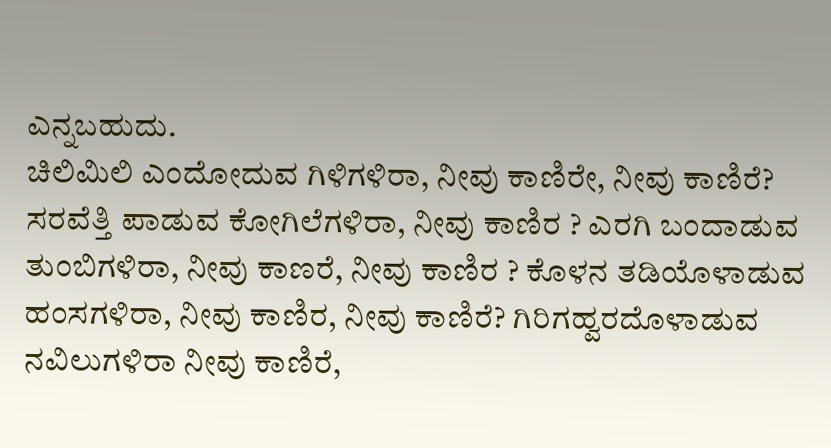ಎನ್ನಬಹುದು.
ಚಿಲಿಮಿಲಿ ಎಂದೋದುವ ಗಿಳಿಗಳಿರಾ, ನೀವು ಕಾಣಿರೇ, ನೀವು ಕಾಣಿರೆ? ಸರವೆತ್ತಿ ಪಾಡುವ ಕೋಗಿಲೆಗಳಿರಾ, ನೀವು ಕಾಣಿರ ? ಎರಗಿ ಬಂದಾಡುವ ತುಂಬಿಗಳಿರಾ, ನೀವು ಕಾಣರೆ, ನೀವು ಕಾಣಿರ ? ಕೊಳನ ತಡಿಯೊಳಾಡುವ ಹಂಸಗಳಿರಾ, ನೀವು ಕಾಣಿರ, ನೀವು ಕಾಣಿರೆ? ಗಿರಿಗಹ್ವರದೊಳಾಡುವ ನವಿಲುಗಳಿರಾ ನೀವು ಕಾಣಿರೆ,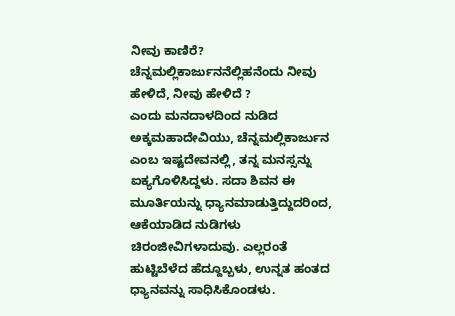ನೀವು ಕಾಣಿರೆ? ಚೆನ್ನಮಲ್ಲಿಕಾರ್ಜುನನೆಲ್ಲಿಹನೆಂದು ನೀವು ಹೇಳಿದೆ, ನೀವು ಹೇಳಿದೆ ?
ಎಂದು ಮನದಾಳದಿಂದ ನುಡಿದ ಅಕ್ಕಮಹಾದೇವಿಯು, ಚೆನ್ನಮಲ್ಲಿಕಾರ್ಜುನ ಎಂಬ ಇಷ್ಟದೇವನಲ್ಲಿ, ತನ್ನ ಮನಸ್ಸನ್ನು ಐಕ್ಯಗೊಳಿಸಿದ್ದಳು. ಸದಾ ಶಿವನ ಈ ಮೂರ್ತಿಯನ್ನು ಧ್ಯಾನಮಾಡುತ್ತಿದ್ದುದರಿಂದ, ಆಕೆಯಾಡಿದ ನುಡಿಗಳು ಚಿರಂಜೀವಿಗಳಾದುವು. ಎಲ್ಲರಂತೆ ಹುಟ್ಟಿಬೆಳೆದ ಹೆದ್ದೂಬ್ಬಳು, ಉನ್ನತ ಹಂತದ ಧ್ಯಾನವನ್ನು ಸಾಧಿಸಿಕೊಂಡಳು.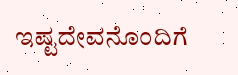ಇಷ್ಟದೇವನೊಂದಿಗೆ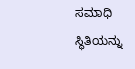ಸಮಾಧಿ ಸ್ಥಿತಿಯನ್ನು